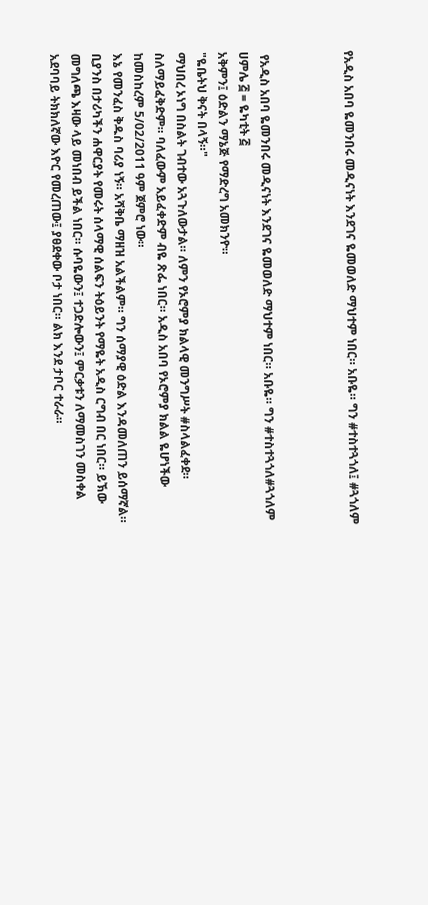የአዲስ አበባ ዬመንበሩ መዲናነት እንደገና ዬመወለድ ማህተም ነበር። አቡዬ። ግን #ተስተጓጎለ፤ #ጓጎለም



 የአዲስ አበባ ዬመንበሩ መዲናነት እንደገና ዬመወለድ ማህተም ነበር። አቡዬ። ግን #ተስተጓጎለ#ጓጎለም
ሀምሌ ፭ = ዬካቲት ፭
አቅምን፤ ዕድልን ማኔጅ የማድረግ አመክንዮ።
"ዬቤትህ ቅናት በላኝ።"
ማህበረ ኦነግ በስልት ገብተው አጓጉለውታል። ለምን የኦሮምያ ክልላዊ መንግሥት #ስላልፈቀደ። ስለማይፈቅድም። ባለፈውም አይፈቀድም ብዬ ጽፌ ነበር። አዲስ አበባ የኦሮምያ ክልል ዬሆነችው ከመስከረም 5/02/2011 ዓም ጀምሮ ነው።
እኔ የመንፈስ ቅዱስ ባሪያ ነኝ። አሻቅቤ ማዘዝ አልችልም። ግን ሰማያዊ ዕድል እንዳመለጠን ይሰማኛል። ቢያንስ በታሪካችን ሐዋርያት የመሩት ሰላማዊ ሰልፍን ትዕይንት የማዬት አዲስ ርግብ በር ነበር። ይኽው መግለጫ እዛው ላይ መነበብ ይችል ነበር። ሱባዬውን፤ ተጋድሎውን፤ ምርቃቱን ለማመስገን መስቀል አደባባይ ትክክለኛው እዮር የመረጠው፤ ያፀደቀው ቦታ ነበር። ልክ እንደ ታቦር ተራራ።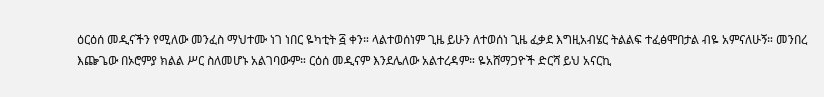ዕርዕሰ መዲናችን የሚለው መንፈስ ማህተሙ ነገ ነበር ዬካቲት ፭ ቀን። ላልተወሰነም ጊዜ ይሁን ለተወሰነ ጊዜ ፈቃደ እግዚአብሄር ትልልፍ ተፈፅሞበታል ብዬ አምናለሁኝ። መንበረ እጬጌው በኦሮምያ ክልል ሥር ስለመሆኑ አልገባውም። ርዕሰ መዲናም እንደሌለው አልተረዳም። ዬአሸማጋዮች ድርሻ ይህ አናርኪ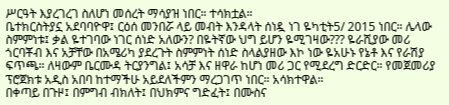ሥርዓት እያረገረገ ስለሆነ መሰረት ማሳያዝ ነበር። ተሳክቷል።
ቤተክርስትያኗ አደባባዮዋ፤ ርዕሰ መንበሯ ላይ መብት እንዳላት ሰነዷ ነገ ዬካቲት5/ 2015 ነበር። ሌላው ስምምነቱ፤ ቃል ዬተገባው ነገር ሰነድ አለውን? በዬትኛው ህግ ይሆን ዬሚገዛው??? ዬራሺያው መሪ ጎርባቾብ እና አቻቸው በአሜሪካ ያደረጉት ስምምነት ሰነድ ስላልያዘው እኮ ነው ዬአሁኑ የኔቶ እና የራሽያ ፍጥጫ። ለዛውም ቤርሙዳ ትርያንግል፤ አሳቻ እና ዘዋራ ከሆነ መሪ ጋር የሚደረግ ድርድር። የመጀመሪያ ፕሮጀክቱ አዲስ አበባ ከተማችሁ አይደለችምን ማረጋገጥ ነበር። አሳክተዋል።
በቀጣይ በጉዞ፤ በምግብ ብክለት፤ በህክምና ግድፈት፤ በሙስና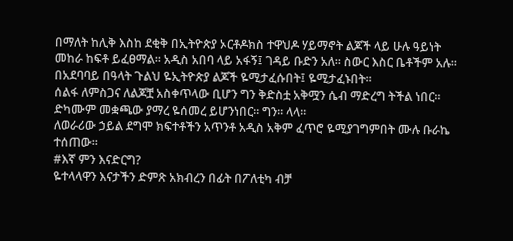በማለት ከሊቅ እስከ ደቂቅ በኢትዮጵያ ኦርቶዶክስ ተዋህዶ ሃይማኖት ልጆች ላይ ሁሉ ዓይነት መከራ ከፍቶ ይፈፀማል። አዲስ አበባ ላይ አፋኝ፤ ገዳይ ቡድን አለ። ስውር እስር ቤቶችም አሉ። በአደባባይ በዓላት ጉልህ ዬኢትዮጵያ ልጆች ዬሚታፈሱበት፤ ዬሚታፈኑበት።
ሰልፋ ለምስጋና ለልጆቿ አስቀጥላው ቢሆን ግን ቅድስቷ አቅሟን ሴብ ማድረግ ትችል ነበር። ድካሙም መቋጫው ያማረ ዬሰመረ ይሆንነበር። ግን። ላላ።
ለወራሪው ኃይል ደግሞ ክፍተቶችን አጥንቶ አዲስ አቅም ፈጥሮ ዬሚያገግምበት ሙሉ ቡራኬ ተሰጠው።
#እኛ ምን እናድርግ?
ዬተላላዋን እናታችን ድምጽ አክብረን በፊት በፖለቲካ ብቻ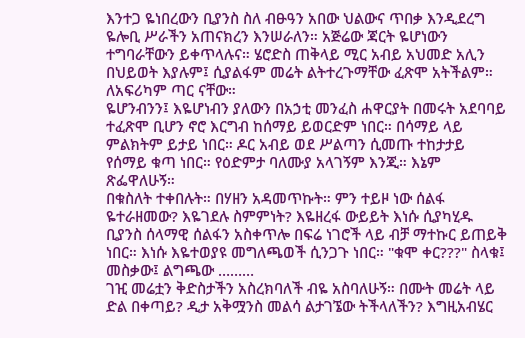እንተጋ ዬነበረውን ቢያንስ ስለ ብፁዓን አበው ህልውና ጥበቃ እንዲደረግ ዬሎቢ ሥራችን አጠናክረን እንሠራለን። አጅሬው ጃርት ዬሆነውን ተግባራቸውን ይቀጥላሉና። ሄሮድስ ጠቅላይ ሚር አብይ አህመድ አሊን በህይወት እያሉም፤ ሲያልፋም መሬት ልትተረጉማቸው ፈጽሞ አትችልም። ለአፍሪካም ጣር ናቸው።
ዬሆንብንን፤ እዬሆነብን ያለውን በአኃቲ መንፈስ ሐዋርያት በመሩት አደባባይ ተፈጽሞ ቢሆን ኖሮ እርግብ ከሰማይ ይወርድም ነበር። በሳማይ ላይ ምልክትም ይታይ ነበር። ዶር አብይ ወደ ሥልጣን ሲመጡ ተከታታይ የሰማይ ቁጣ ነበር። የዕድምታ ባለሙያ አላገኝም እንጂ። እኔም ጽፌዋለሁኝ።
በቁስለት ተቀበሉት። በሃዘን አዳመጥኩት። ምን ተይዞ ነው ሰልፋ ዬተራዘመው? እዬገደሉ ስምምነት? እዬዘረፋ ውይይት እነሱ ሲያካሂዱ ቢያንስ ሰላማዊ ሰልፋን አስቀጥሎ በፍሬ ነገሮች ላይ ብቻ ማተኩር ይጠይቅ ነበር። እነሱ እዬተወያዩ መግለጫወች ሲንጋጉ ነበር። "ቁሞ ቀር???" ስላቁ፤ መስቃው፤ ልግጫው ………
ገዢ መሬቷን ቅድስታችን አስረክባለች ብዬ አስባለሁኝ። በሙት መሬት ላይ ድል በቀጣይ? ዲታ አቅሟንስ መልሳ ልታገኜው ትችላለችን? እግዚአብሄር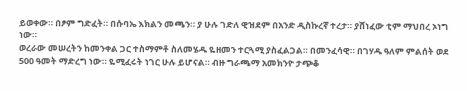ይወቀው። በፆም ግድፈት። በሱባኤ እክልን መጫን። ያ ሁሉ ገድለ ዊዝደም በአንድ ዲስኩረኛ ተረታ። ያሸነፈው ቲም ማህበረ ኦነግ ነው።
ወረራው መሠረትን ከመንቀል ጋር ተስማምቶ ስለመሄዱ ዬዘመን ተርጓሚ ያስፈልጋል። በመንፈሳዊ። በገሃዱ ዓለም ምልሰት ወደ 500 ዓመት ማድረግ ነው። ዬሚፈሩት ነገር ሁሉ ይሆናል። ብዙ ግራጫማ አመክንዮ ታጭቆ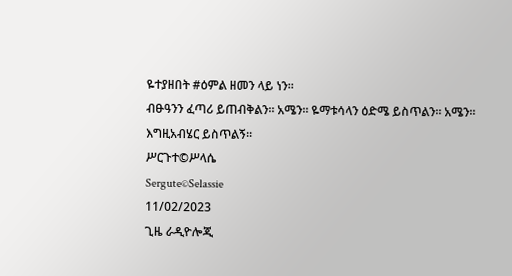ዬተያዘበት #ዕምል ዘመን ላይ ነን።
ብፁዓንን ፈጣሪ ይጠብቅልን። አሜን። ዬማቱሳላን ዕድሜ ይስጥልን። አሜን።
እግዚአብሄር ይስጥልኝ።
ሥርጉተ©ሥላሴ
Sergute©Selassie
11/02/2023
ጊዜ ራዲዮሎጂ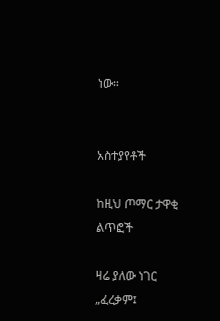ነው።


አስተያየቶች

ከዚህ ጦማር ታዋቂ ልጥፎች

ዛሬ ያለው ነገር „ፈረቃም፤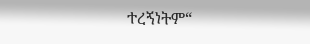ተረኝነትም“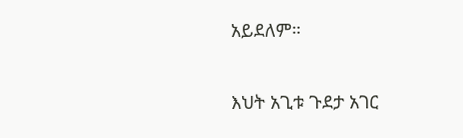አይደለም።

እህት አጊቱ ጉደታ አገር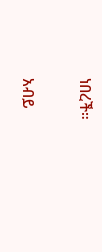ነበረች።

አብይ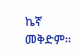ኬኛ መቅድም።